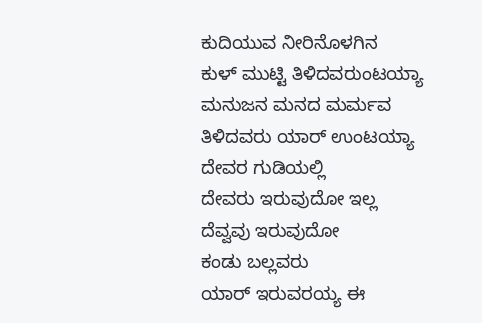ಕುದಿಯುವ ನೀರಿನೊಳಗಿನ
ಕುಳ್ ಮುಟ್ಟಿ ತಿಳಿದವರುಂಟಯ್ಯಾ
ಮನುಜನ ಮನದ ಮರ್ಮವ
ತಿಳಿದವರು ಯಾರ್ ಉಂಟಯ್ಯಾ
ದೇವರ ಗುಡಿಯಲ್ಲಿ
ದೇವರು ಇರುವುದೋ ಇಲ್ಲ
ದೆವ್ವವು ಇರುವುದೋ
ಕಂಡು ಬಲ್ಲವರು
ಯಾರ್ ಇರುವರಯ್ಯ ಈ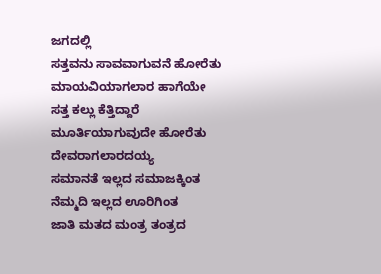ಜಗದಲ್ಲಿ
ಸತ್ತವನು ಸಾವವಾಗುವನೆ ಹೋರೆತು
ಮಾಯವಿಯಾಗಲಾರ ಹಾಗೆಯೇ
ಸತ್ತ ಕಲ್ಲು ಕೆತ್ತಿದ್ದಾರೆ
ಮೂರ್ತಿಯಾಗುವುದೇ ಹೋರೆತು
ದೇವರಾಗಲಾರದಯ್ಯ
ಸಮಾನತೆ ಇಲ್ಲದ ಸಮಾಜಕ್ಕಿಂತ
ನೆಮ್ಮದಿ ಇಲ್ಲದ ಊರಿಗಿಂತ
ಜಾತಿ ಮತದ ಮಂತ್ರ ತಂತ್ರದ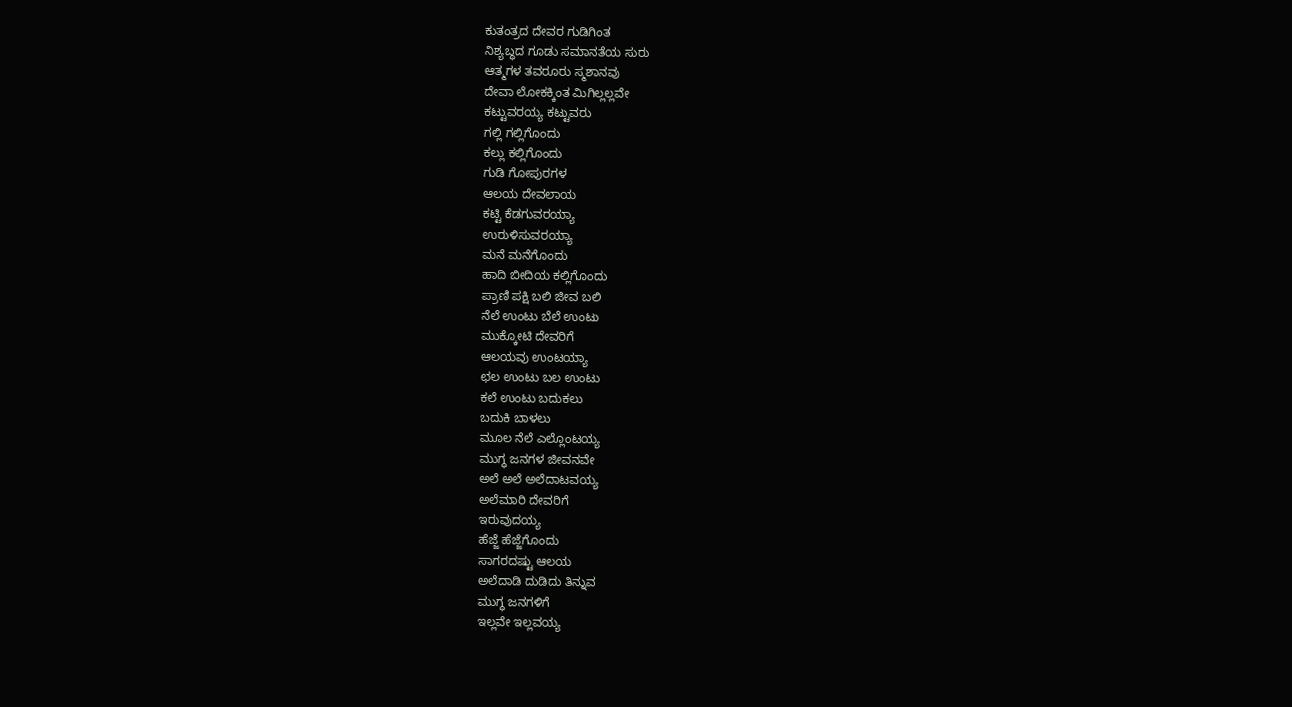ಕುತಂತ್ರದ ದೇವರ ಗುಡಿಗಿಂತ
ನಿಶ್ಯಬ್ಧದ ಗೂಡು ಸಮಾನತೆಯ ಸುರು
ಆತ್ಮಗಳ ತವರೂರು ಸ್ಮಶಾನವು
ದೇವಾ ಲೋಕಕ್ಕಿಂತ ಮಿಗಿಲ್ಲಲ್ಲವೇ
ಕಟ್ಟುವರಯ್ಯ ಕಟ್ಟುವರು
ಗಲ್ಲಿ ಗಲ್ಲಿಗೊಂದು
ಕಲ್ಲು ಕಲ್ಲಿಗೊಂದು
ಗುಡಿ ಗೋಪುರಗಳ
ಆಲಯ ದೇವಲಾಯ
ಕಟ್ಟಿ ಕೆಡಗುವರಯ್ಯಾ
ಉರುಳಿಸುವರಯ್ಯಾ
ಮನೆ ಮನೆಗೊಂದು
ಹಾದಿ ಬೀದಿಯ ಕಲ್ಲಿಗೊಂದು
ಪ್ರಾಣಿ ಪಕ್ಷಿ ಬಲಿ ಜೀವ ಬಲಿ
ನೆಲೆ ಉಂಟು ಬೆಲೆ ಉಂಟು
ಮುಕ್ಕೋಟಿ ದೇವರಿಗೆ
ಆಲಯವು ಉಂಟಯ್ಯಾ
ಛಲ ಉಂಟು ಬಲ ಉಂಟು
ಕಲೆ ಉಂಟು ಬದುಕಲು
ಬದುಕಿ ಬಾಳಲು
ಮೂಲ ನೆಲೆ ಎಲ್ಲೊಂಟಯ್ಯ
ಮುಗ್ಧ ಜನಗಳ ಜೀವನವೇ
ಅಲೆ ಅಲೆ ಅಲೆದಾಟವಯ್ಯ
ಅಲೆಮಾರಿ ದೇವರಿಗೆ
ಇರುವುದಯ್ಯ
ಹೆಜ್ಜೆ ಹೆಜ್ಜೆಗೊಂದು
ಸಾಗರದಷ್ಟು ಆಲಯ
ಅಲೆದಾಡಿ ದುಡಿದು ತಿನ್ನುವ
ಮುಗ್ಧ ಜನಗಳಿಗೆ
ಇಲ್ಲವೇ ಇಲ್ಲವಯ್ಯ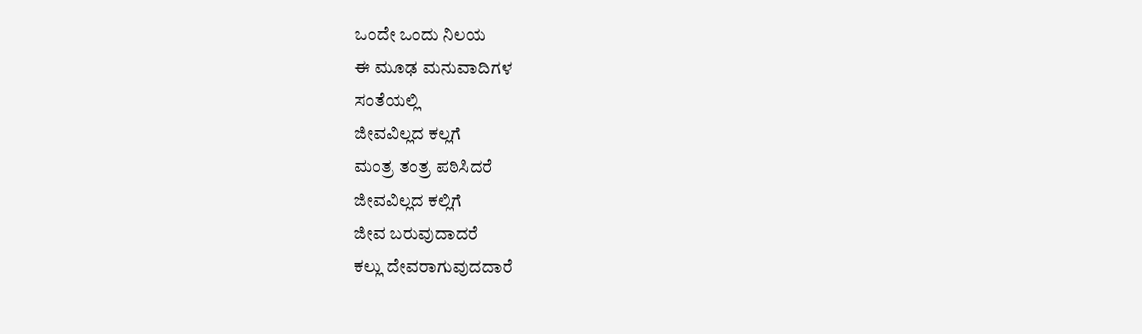ಒಂದೇ ಒಂದು ನಿಲಯ
ಈ ಮೂಢ ಮನುವಾದಿಗಳ
ಸಂತೆಯಲ್ಲಿ
ಜೀವವಿಲ್ಲದ ಕಲ್ಲಗೆ
ಮಂತ್ರ ತಂತ್ರ ಪಠಿಸಿದರೆ
ಜೀವವಿಲ್ಲದ ಕಲ್ಲಿಗೆ
ಜೀವ ಬರುವುದಾದರೆ
ಕಲ್ಲು ದೇವರಾಗುವುದದಾರೆ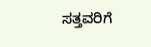ಸತ್ತವರಿಗೆ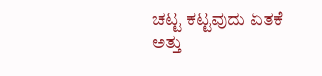ಚಟ್ಟ ಕಟ್ಟವುದು ಏತಕೆ
ಅತ್ತು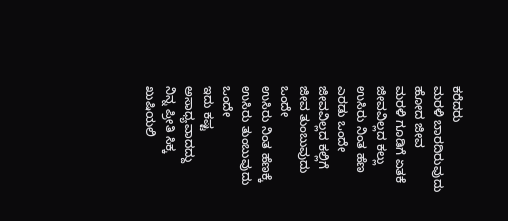ಕರೆದರು
ಮರಳಿ ಬಾರದಿರುವುದು
ಹೋದ ಜೀವ
ಮರಳಿ ಗೂಡಿಗೆ ಏತಕೆ
ಜೀವವಿಲ್ಲದ ಕಲ್ಲು
ಉಸಿರು ನಿಂತ ಹೆಣ
ಎರಡು ಒಂದೇ
ಜೀವವಿಲ್ಲದ ಕಲ್ಲಿಗೆ
ಜೀವ ತುಂಬುವುದು ಒಂದೇ
ಉಸಿರು ನಿಂತ ಹೆಣಕ್ಕೆ
ಉಸಿರು ತುಂಬುವುದು ಒಂದೇ
ಇದು ಕಷ್ಟ ಅಸಾಧ್ಯವಾದದ್ದು
ನಿನ್ನ ಪ್ರೀತಿ ಸಿಕ್ಕ ಖುಷಿಯಲಿ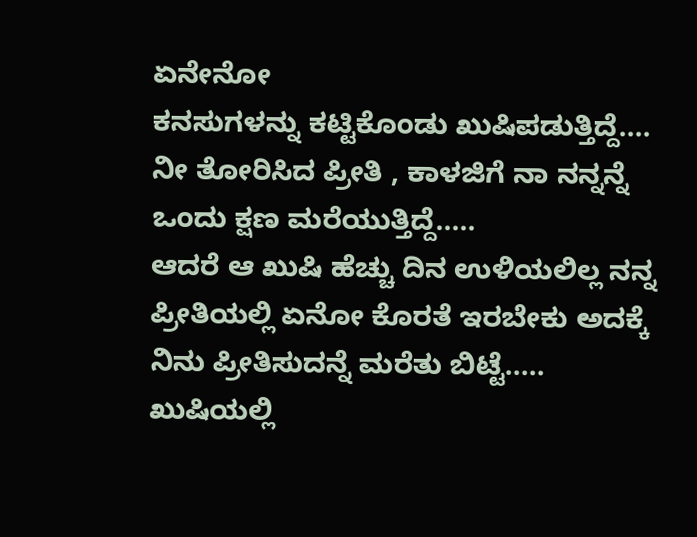ಏನೇನೋ
ಕನಸುಗಳನ್ನು ಕಟ್ಟಿಕೊಂಡು ಖುಷಿಪಡುತ್ತಿದ್ದೆ....
ನೀ ತೋರಿಸಿದ ಪ್ರೀತಿ , ಕಾಳಜಿಗೆ ನಾ ನನ್ನನ್ನೆ
ಒಂದು ಕ್ಷಣ ಮರೆಯುತ್ತಿದ್ದೆ.....
ಆದರೆ ಆ ಖುಷಿ ಹೆಚ್ಚು ದಿನ ಉಳಿಯಲಿಲ್ಲ ನನ್ನ
ಪ್ರೀತಿಯಲ್ಲಿ ಏನೋ ಕೊರತೆ ಇರಬೇಕು ಅದಕ್ಕೆ
ನಿನು ಪ್ರೀತಿಸುದನ್ನೆ ಮರೆತು ಬಿಟ್ಟೆ.....
ಖುಷಿಯಲ್ಲಿ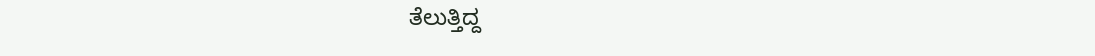ತೆಲುತ್ತಿದ್ದ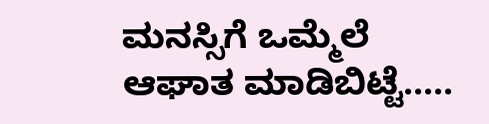ಮನಸ್ಸಿಗೆ ಒಮ್ಮೆಲೆ
ಆಘಾತ ಮಾಡಿಬಿಟ್ಟೆ.....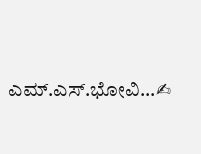ಎಮ್.ಎಸ್.ಭೋವಿ...✍